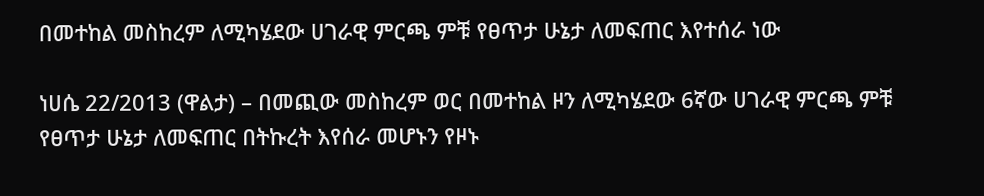በመተከል መስከረም ለሚካሄደው ሀገራዊ ምርጫ ምቹ የፀጥታ ሁኔታ ለመፍጠር እየተሰራ ነው

ነሀሴ 22/2013 (ዋልታ) – በመጪው መስከረም ወር በመተከል ዞን ለሚካሄደው 6ኛው ሀገራዊ ምርጫ ምቹ የፀጥታ ሁኔታ ለመፍጠር በትኩረት እየሰራ መሆኑን የዞኑ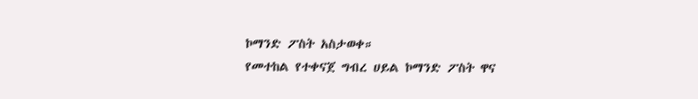ኮማንድ ፖስት አስታወቀ።
የመተከል የተቀናጀ ግብረ ሀይል ኮማንድ ፖስት ዋና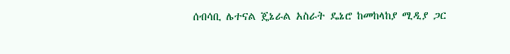ሰብሳቢ ሌተናል ጄኔራል አስራት ዴኔሮ ከመከላከያ ሚዲያ ጋር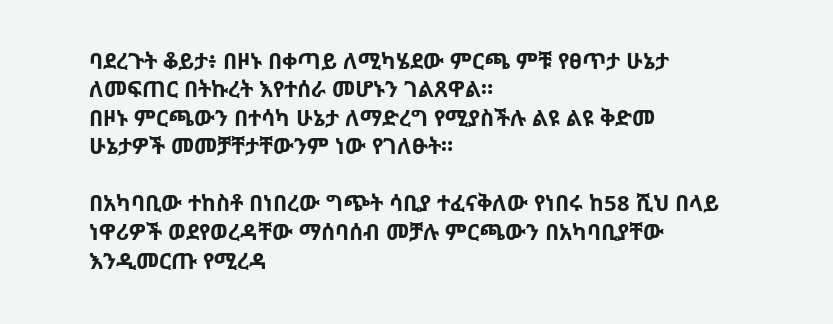ባደረጉት ቆይታ፥ በዞኑ በቀጣይ ለሚካሄደው ምርጫ ምቹ የፀጥታ ሁኔታ ለመፍጠር በትኩረት እየተሰራ መሆኑን ገልጸዋል።
በዞኑ ምርጫውን በተሳካ ሁኔታ ለማድረግ የሚያስችሉ ልዩ ልዩ ቅድመ ሁኔታዎች መመቻቸታቸውንም ነው የገለፁት።

በአካባቢው ተከስቶ በነበረው ግጭት ሳቢያ ተፈናቅለው የነበሩ ከ58 ሺህ በላይ ነዋሪዎች ወደየወረዳቸው ማሰባሰብ መቻሉ ምርጫውን በአካባቢያቸው እንዲመርጡ የሚረዳ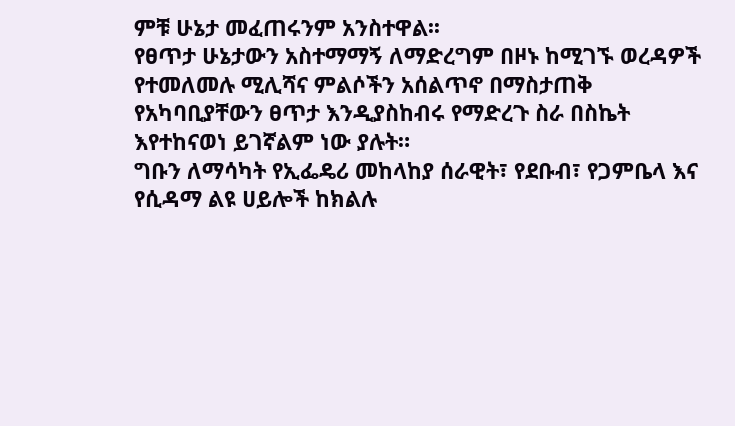ምቹ ሁኔታ መፈጠሩንም አንስተዋል፡፡
የፀጥታ ሁኔታውን አስተማማኝ ለማድረግም በዞኑ ከሚገኙ ወረዳዎች የተመለመሉ ሚሊሻና ምልሶችን አሰልጥኖ በማስታጠቅ የአካባቢያቸውን ፀጥታ እንዲያስከብሩ የማድረጉ ስራ በስኬት እየተከናወነ ይገኛልም ነው ያሉት።
ግቡን ለማሳካት የኢፌዴሪ መከላከያ ሰራዊት፣ የደቡብ፣ የጋምቤላ እና የሲዳማ ልዩ ሀይሎች ከክልሉ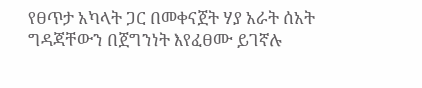የፀጥታ አካላት ጋር በመቀናጀት ሃያ አራት ሰአት ግዳጃቸውን በጀግንነት እየፈፀሙ ይገኛሉ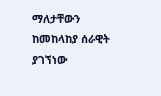ማለታቸውን ከመከላከያ ሰራዊት ያገኘነው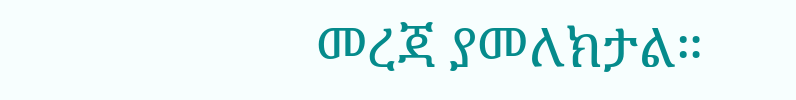መረጃ ያመለክታል።